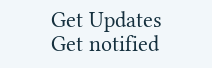Get Updates
Get notified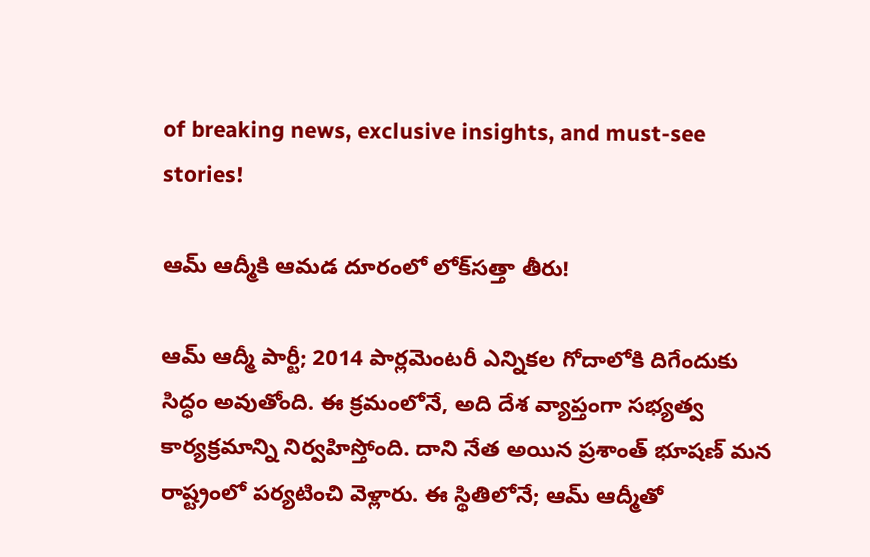of breaking news, exclusive insights, and must-see stories!

ఆమ్ ఆద్మీకి ఆమడ దూరంలో లోక్‌సత్తా తీరు!

ఆమ్ ఆద్మీ పార్టీ; 2014 పార్లమెంటరీ ఎన్నికల గోదాలోకి దిగేందుకు సిద్ధం అవుతోంది. ఈ క్రమంలోనే, అది దేశ వ్యాప్తంగా సభ్యత్వ కార్యక్రమాన్ని నిర్వహిస్తోంది. దాని నేత అయిన ప్రశాంత్ భూషణ్ మన రాష్ట్రంలో పర్యటించి వెళ్లారు. ఈ స్థితిలోనే; ఆమ్ ఆద్మీతో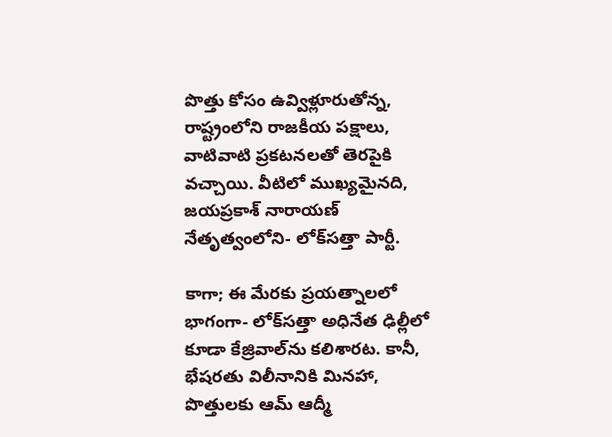పొత్తు కోసం ఉవ్విళ్లూరుతోన్న, రాష్ట్రంలోని రాజకీయ పక్షాలు, వాటివాటి ప్రకటనలతో తెరపైకి వచ్చాయి. వీటిలో ముఖ్యమైనది, జయప్రకాశ్ నారాయణ్ నేతృత్వంలోని- లోక్‌సత్తా పార్టీ.

కాగా; ఈ మేరకు ప్రయత్నాలలో భాగంగా- లోక్‌సత్తా అధినేత ఢిల్లీలో కూడా కేజ్రివాల్‌ను కలిశారట. కానీ, భేషరతు విలీనానికి మినహా, పొత్తులకు ఆమ్ ఆద్మీ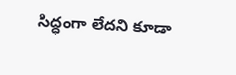సిద్ధంగా లేదని కూడా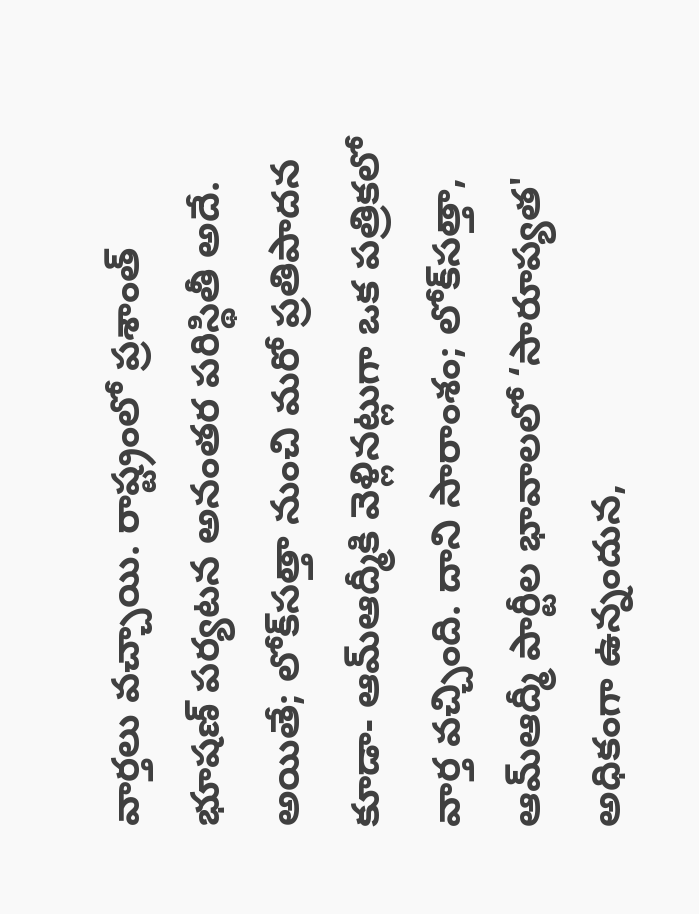వార్తలు వచ్చాయి. రాష్ట్రంలో ప్రశాంత్ భూషణ్ పర్యటన అనంతర పరిస్థితీ అదే. అయితే; లోక్‌సత్తా నుంచి మరో ప్రతిపాదన కూడా- ఆమ్‌ఆద్మీకి వెళ్లినట్లుగా ఒక పత్రికలో వార్త వచ్చింది. దాని సారాంశం; లోక్‌సత్తా, ఆమ్‌ఆద్మీ పార్టీల భావాలలో ‘సారూప్యత' అధికంగా ఉన్నందున,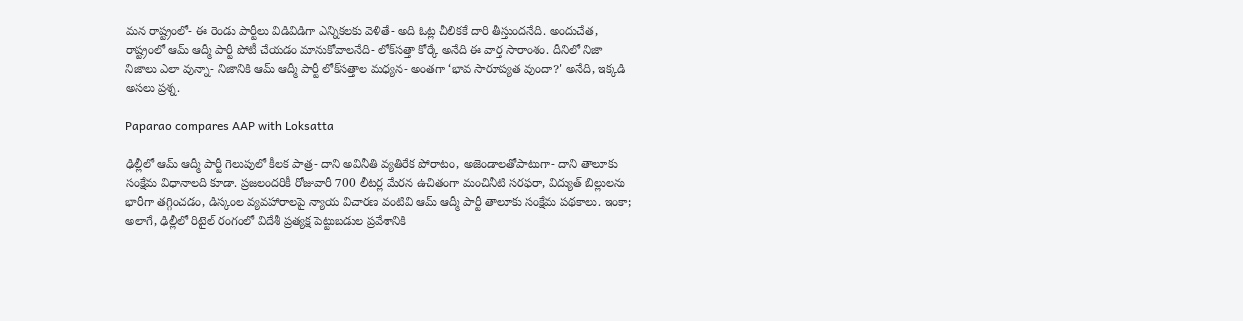మన రాష్ట్రంలో- ఈ రెండు పార్టీలు విడివిడిగా ఎన్నికలకు వెళితే- అది ఓట్ల చీలికకే దారి తీస్తుందనేది. అందుచేత, రాష్ట్రంలో ఆమ్ ఆద్మీ పార్టీ పోటీ చేయడం మానుకోవాలనేది- లోక్‌సత్తా కోర్కే అనేది ఈ వార్త సారాంశం. దీనిలో నిజా నిజాలు ఎలా వున్నా- నిజానికి ఆమ్ ఆద్మీ పార్టీ లోక్‌సత్తాల మధ్యన- అంతగా ‘భావ సారూప్యత వుందా?' అనేది, ఇక్కడి అసలు ప్రశ్న.

Paparao compares AAP with Loksatta

ఢిల్లీలో ఆమ్ ఆద్మీ పార్టీ గెలుపులో కీలక పాత్ర- దాని అవినీతి వ్యతిరేక పోరాటం, అజెండాలతోపాటుగా- దాని తాలూకు సంక్షేమ విధానాలది కూడా. ప్రజలందరికీ రోజువారీ 700 లీటర్ల మేరన ఉచితంగా మంచినీటి సరఫరా, విద్యుత్ బిల్లులను భారీగా తగ్గించడం, డిస్కంల వ్యవహారాలపై న్యాయ విచారణ వంటివి ఆమ్ ఆద్మీ పార్టీ తాలూకు సంక్షేమ పథకాలు. ఇంకా; అలాగే, ఢిల్లీలో రిటైల్ రంగంలో విదేశీ ప్రత్యక్ష పెట్టుబడుల ప్రవేశానికి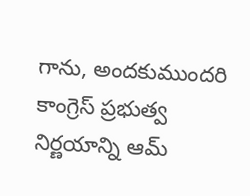గాను, అందకుముందరి కాంగ్రెస్ ప్రభుత్వ నిర్ణయాన్ని ఆమ్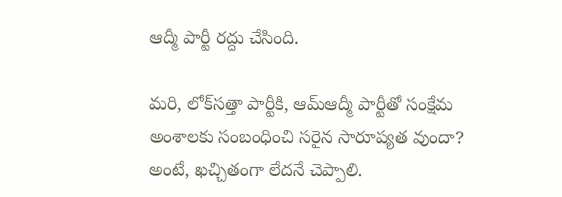ఆద్మీ పార్టీ రద్దు చేసింది.

మరి, లోక్‌సత్తా పార్టీకి, ఆమ్‌ఆద్మీ పార్టీతో సంక్షేమ అంశాలకు సంబంధించి సరైన సారూప్యత వుందా? అంటే, ఖచ్చితంగా లేదనే చెప్పాలి.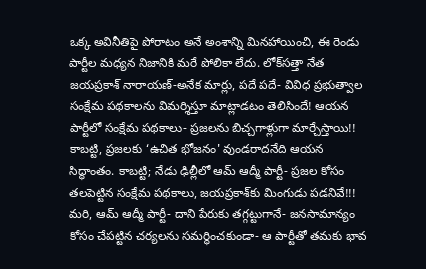ఒక్క అవినీతిపై పోరాటం అనే అంశాన్ని మినహాయించి, ఈ రెండు పార్టీల మధ్యన నిజానికి మరే పోలికా లేదు. లోక్‌సత్తా నేత జయప్రకాశ్ నారాయణ్-అనేక మార్లు, పదే పదే- వివిధ ప్రభుత్వాల సంక్షేమ పథకాలను విమర్శిస్తూ మాట్లాడటం తెలిసిందే! ఆయన పార్టీలో సంక్షేమ పథకాలు- ప్రజలను బిచ్చగాళ్లుగా మార్చేస్తాయి!! కాబట్టి, ప్రజలకు ‘ఉచిత భోజనం' వుండరాదనేది ఆయన సిద్ధాంతం. కాబట్టి; నేడు ఢిల్లీలో ఆమ్ ఆద్మీ పార్టీ- ప్రజల కోసం తలపెట్టిన సంక్షేమ పథకాలు, జయప్రకాశ్‌కు మింగుడు పడనివే!!! మరి, ఆమ్ ఆద్మీ పార్టీ- దాని పేరుకు తగ్గట్టుగానే- జనసామాన్యం కోసం చేపట్టిన చర్యలను సమర్థించకుండా- ఆ పార్టీతో తమకు భావ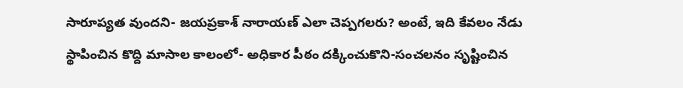సారూప్యత వుందని- జయప్రకాశ్ నారాయణ్ ఎలా చెప్పగలరు? అంటే, ఇది కేవలం నేడు స్థాపించిన కొద్ది మాసాల కాలంలో- అధికార పీఠం దక్కించుకొని-సంచలనం సృష్టించిన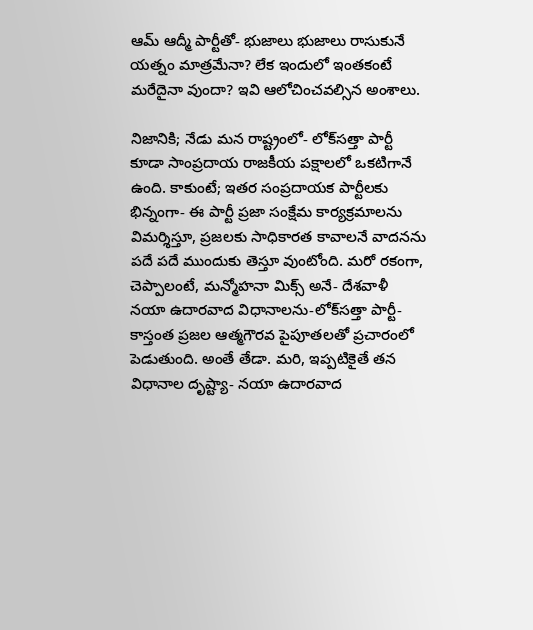ఆమ్ ఆద్మీ పార్టీతో- భుజాలు భుజాలు రాసుకునే యత్నం మాత్రమేనా? లేక ఇందులో ఇంతకంటే మరేదైనా వుందా? ఇవి ఆలోచించవల్సిన అంశాలు.

నిజానికి; నేడు మన రాష్ట్రంలో- లోక్‌సత్తా పార్టీ కూడా సాంప్రదాయ రాజకీయ పక్షాలలో ఒకటిగానే ఉంది. కాకుంటే; ఇతర సంప్రదాయక పార్టీలకు భిన్నంగా- ఈ పార్టీ ప్రజా సంక్షేమ కార్యక్రమాలను విమర్శిస్తూ, ప్రజలకు సాధికారత కావాలనే వాదనను పదే పదే ముందుకు తెస్తూ వుంటోంది. మరో రకంగా, చెప్పాలంటే, మన్మోహనా మిక్స్ అనే- దేశవాళీ నయా ఉదారవాద విధానాలను-లోక్‌సత్తా పార్టీ- కాస్తంత ప్రజల ఆత్మగౌరవ పైపూతలతో ప్రచారంలో పెడుతుంది. అంతే తేడా. మరి, ఇప్పటికైతే తన విధానాల దృష్ట్యా- నయా ఉదారవాద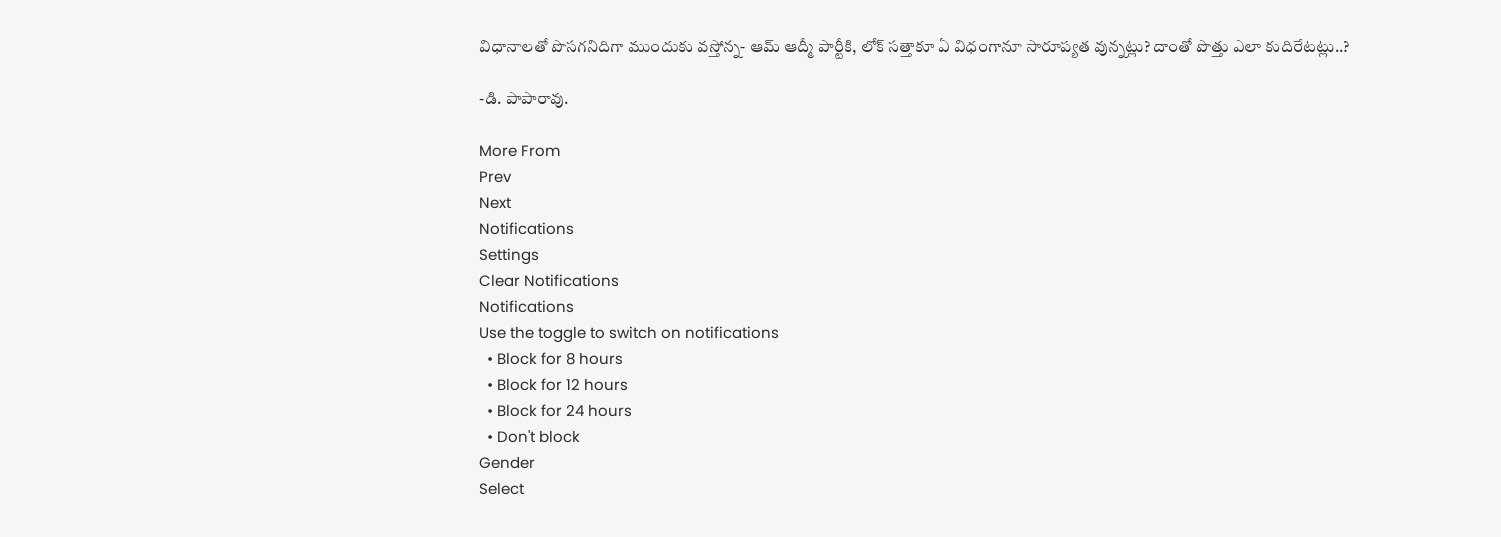విధానాలతో పొసగనిదిగా ముందుకు వస్తోన్న- ఆమ్ ఆద్మీ పార్టీకి, లోక్ సత్తాకూ ఏ విధంగానూ సారూప్యత వున్నట్లు? దాంతో పొత్తు ఎలా కుదిరేటట్లు..?

-డి. పాపారావు.

More From
Prev
Next
Notifications
Settings
Clear Notifications
Notifications
Use the toggle to switch on notifications
  • Block for 8 hours
  • Block for 12 hours
  • Block for 24 hours
  • Don't block
Gender
Select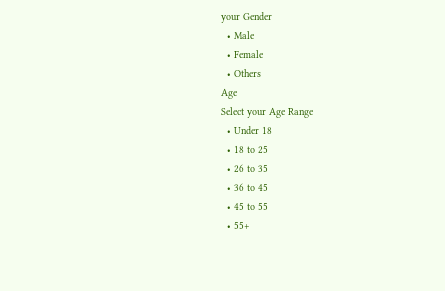your Gender
  • Male
  • Female
  • Others
Age
Select your Age Range
  • Under 18
  • 18 to 25
  • 26 to 35
  • 36 to 45
  • 45 to 55
  • 55+